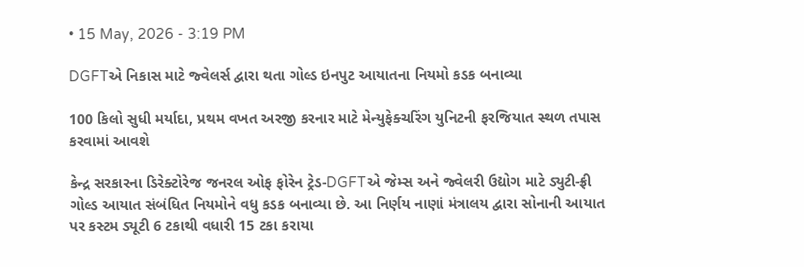• 15 May, 2026 - 3:19 PM

DGFTએ નિકાસ માટે જ્વેલર્સ દ્વારા થતા ગોલ્ડ ઇનપુટ આયાતના નિયમો કડક બનાવ્યા

100 કિલો સુધી મર્યાદા, પ્રથમ વખત અરજી કરનાર માટે મેન્યુફેક્ચરિંગ યુનિટની ફરજિયાત સ્થળ તપાસ કરવામાં આવશે

કેન્દ્ર સરકારના ડિરેક્ટોરેજ જનરલ ઓફ ફોરેન ટ્રેડ-DGFTએ જેમ્સ અને જ્વેલરી ઉદ્યોગ માટે ડ્યુટી-ફ્રી ગોલ્ડ આયાત સંબંધિત નિયમોને વધુ કડક બનાવ્યા છે. આ નિર્ણય નાણાં મંત્રાલય દ્વારા સોનાની આયાત પર કસ્ટમ ડ્યૂટી 6 ટકાથી વધારી 15 ટકા કરાયા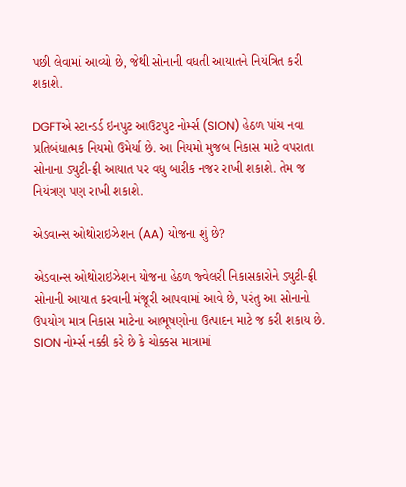પછી લેવામાં આવ્યો છે, જેથી સોનાની વધતી આયાતને નિયંત્રિત કરી શકાશે.

DGFTએ સ્ટાન્ડર્ડ ઇનપુટ આઉટપુટ નોર્મ્સ (SION) હેઠળ પાંચ નવા પ્રતિબંધાત્મક નિયમો ઉમેર્યા છે. આ નિયમો મુજબ નિકાસ માટે વપરાતા સોનાના ડ્યુટી-ફ્રી આયાત પર વધુ બારીક નજર રાખી શકાશે. તેમ જ નિયંત્રણ પણ રાખી શકાશે.

એડવાન્સ ઓથોરાઇઝેશન (AA) યોજના શું છે?

એડવાન્સ ઓથોરાઇઝેશન યોજના હેઠળ જ્વેલરી નિકાસકારોને ડ્યુટી-ફ્રી સોનાની આયાત કરવાની મંજૂરી આપવામાં આવે છે, પરંતુ આ સોનાનો ઉપયોગ માત્ર નિકાસ માટેના આભૂષણોના ઉત્પાદન માટે જ કરી શકાય છે. SION નોર્મ્સ નક્કી કરે છે કે ચોક્કસ માત્રામાં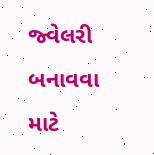જ્વેલરી બનાવવા માટે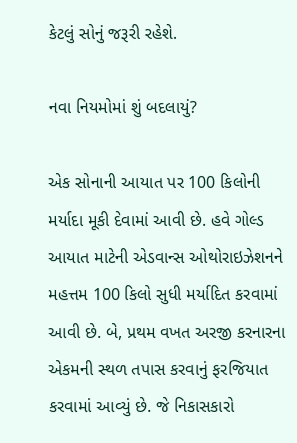કેટલું સોનું જરૂરી રહેશે.

નવા નિયમોમાં શું બદલાયું?

એક સોનાની આયાત પર 100 કિલોની મર્યાદા મૂકી દેવામાં આવી છે. હવે ગોલ્ડ આયાત માટેની એડવાન્સ ઓથોરાઇઝેશનને મહત્તમ 100 કિલો સુધી મર્યાદિત કરવામાં આવી છે. બે, પ્રથમ વખત અરજી કરનારના એકમની સ્થળ તપાસ કરવાનું ફરજિયાત કરવામાં આવ્યું છે. જે નિકાસકારો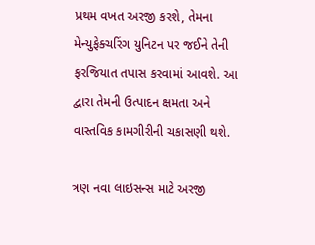પ્રથમ વખત અરજી કરશે, તેમના મેન્યુફેક્ચરિંગ યુનિટન પર જઈને તેની ફરજિયાત તપાસ કરવામાં આવશે. આ દ્વારા તેમની ઉત્પાદન ક્ષમતા અને વાસ્તવિક કામગીરીની ચકાસણી થશે.

ત્રણ નવા લાઇસન્સ માટે અરજી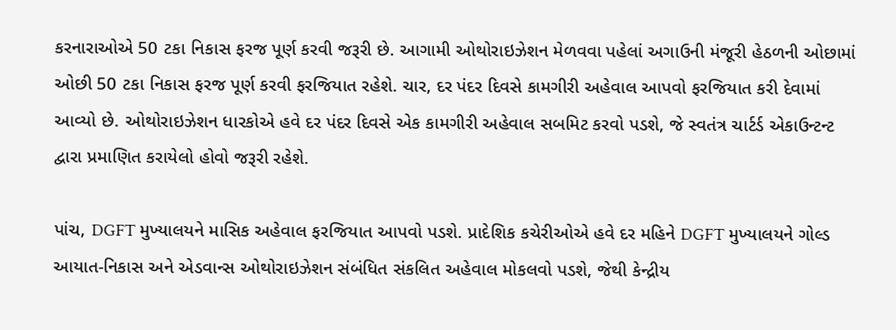કરનારાઓએ 50 ટકા નિકાસ ફરજ પૂર્ણ કરવી જરૂરી છે. આગામી ઓથોરાઇઝેશન મેળવવા પહેલાં અગાઉની મંજૂરી હેઠળની ઓછામાં ઓછી 50 ટકા નિકાસ ફરજ પૂર્ણ કરવી ફરજિયાત રહેશે. ચાર, દર પંદર દિવસે કામગીરી અહેવાલ આપવો ફરજિયાત કરી દેવામાં આવ્યો છે. ઓથોરાઇઝેશન ધારકોએ હવે દર પંદર દિવસે એક કામગીરી અહેવાલ સબમિટ કરવો પડશે, જે સ્વતંત્ર ચાર્ટર્ડ એકાઉન્ટન્ટ દ્વારા પ્રમાણિત કરાયેલો હોવો જરૂરી રહેશે.

પાંચ, DGFT મુખ્યાલયને માસિક અહેવાલ ફરજિયાત આપવો પડશે. પ્રાદેશિક કચેરીઓએ હવે દર મહિને DGFT મુખ્યાલયને ગોલ્ડ આયાત-નિકાસ અને એડવાન્સ ઓથોરાઇઝેશન સંબંધિત સંકલિત અહેવાલ મોકલવો પડશે, જેથી કેન્દ્રીય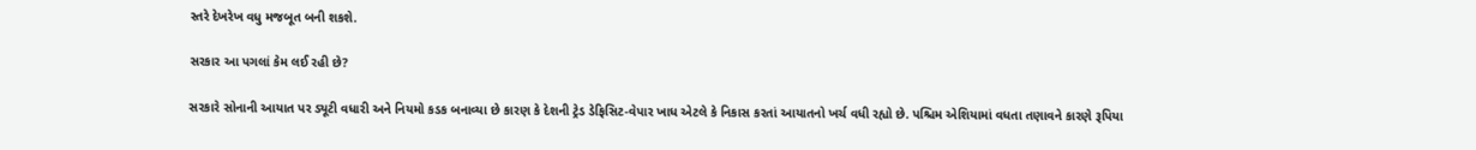સ્તરે દેખરેખ વધુ મજબૂત બની શકશે.

સરકાર આ પગલાં કેમ લઈ રહી છે?

સરકારે સોનાની આયાત પર ડ્યૂટી વધારી અને નિયમો કડક બનાવ્યા છે કારણ કે દેશની ટ્રેડ ડેફિસિટ-વેપાર ખાધ એટલે કે નિકાસ કરતાં આયાતનો ખર્ચ વધી રહ્યો છે. પશ્ચિમ એશિયામાં વધતા તણાવને કારણે રૂપિયા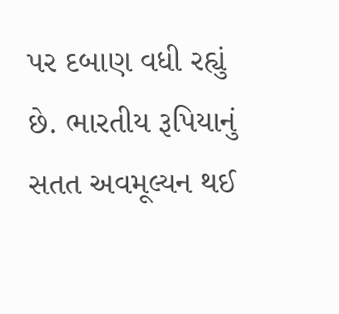પર દબાણ વધી રહ્યું છે. ભારતીય રૂપિયાનું સતત અવમૂલ્યન થઈ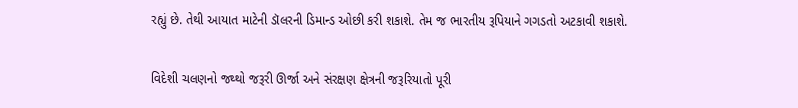રહ્યું છે. તેથી આયાત માટેની ડૉલરની ડિમાન્ડ ઓછી કરી શકાશે. તેમ જ ભારતીય રૂપિયાને ગગડતો અટકાવી શકાશે.

વિદેશી ચલણનો જથ્થો જરૂરી ઊર્જા અને સંરક્ષણ ક્ષેત્રની જરૂરિયાતો પૂરી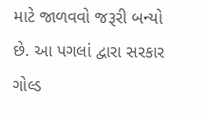માટે જાળવવો જરૂરી બન્યો છે. આ પગલાં દ્વારા સરકાર ગોલ્ડ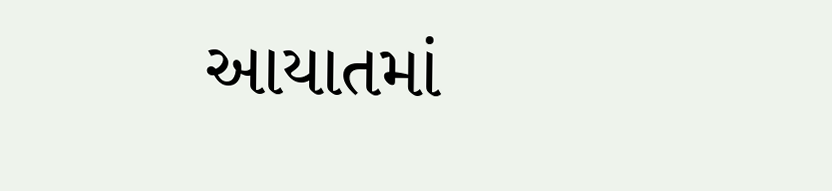આયાતમાં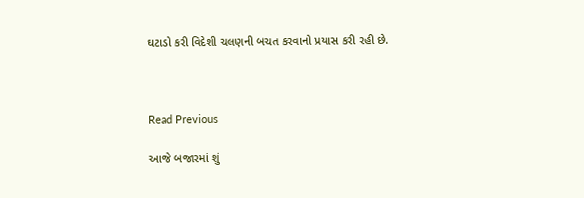ઘટાડો કરી વિદેશી ચલણની બચત કરવાનો પ્રયાસ કરી રહી છે.



Read Previous

આજે બજારમાં શું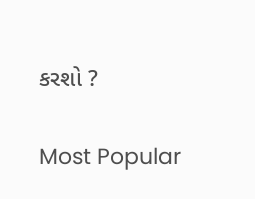કરશો ?

Most Popular